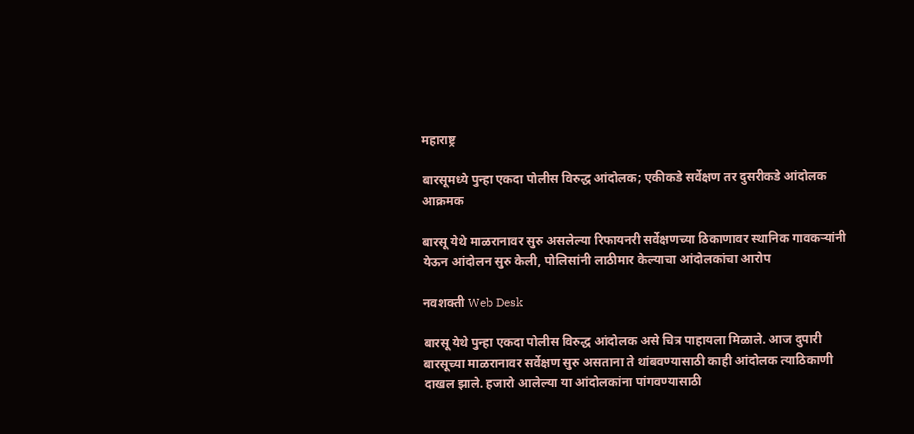महाराष्ट्र

बारसूमध्ये पुन्हा एकदा पोलीस विरुद्ध आंदोलक; एकीकडे सर्वेक्षण तर दुसरीकडे आंदोलक आक्रमक

बारसू येथे माळरानावर सुरु असलेल्या रिफायनरी सर्वेक्षणच्या ठिकाणावर स्थानिक गावकऱ्यांनी येऊन आंदोलन सुरु केली, पोलिसांनी लाठीमार केल्याचा आंदोलकांचा आरोप

नवशक्ती Web Desk

बारसू येथे पुन्हा एकदा पोलीस विरुद्ध आंदोलक असे चित्र पाहायला मिळाले. आज दुपारी बारसूच्या माळरानावर सर्वेक्षण सुरु असताना ते थांबवण्यासाठी काही आंदोलक त्याठिकाणी दाखल झाले. हजारो आलेल्या या आंदोलकांना पांगवण्यासाठी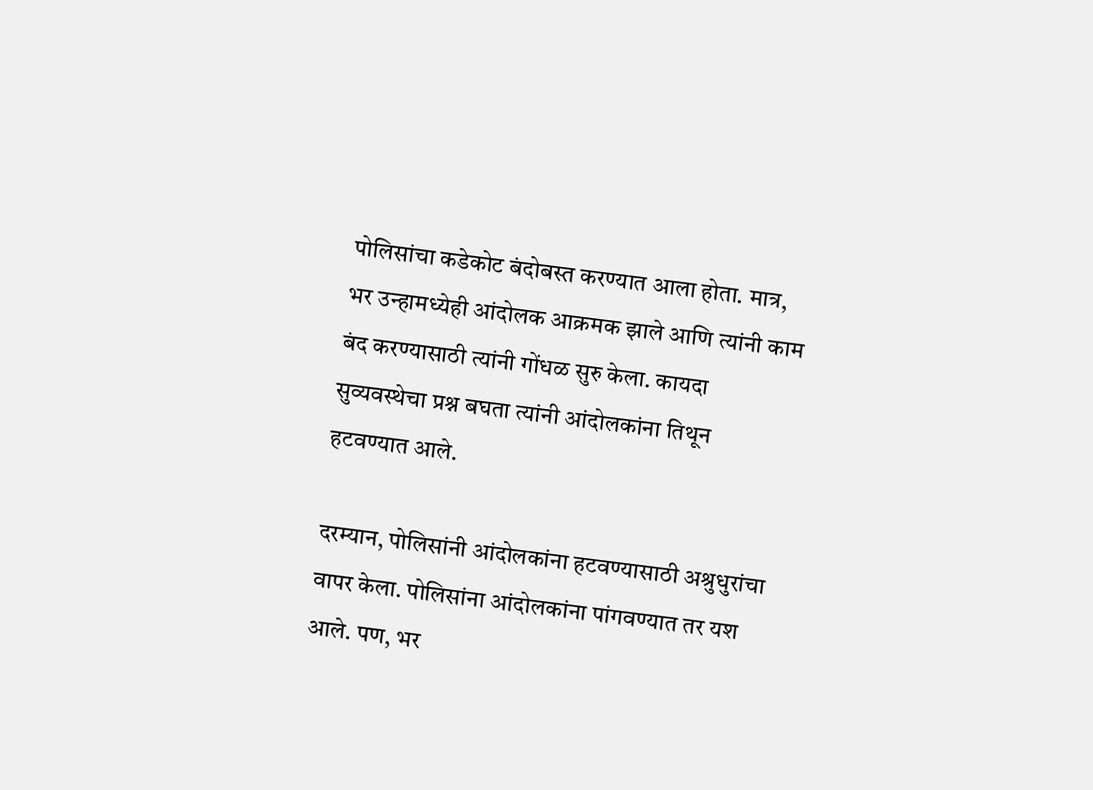पोलिसांचा कडेकोट बंदोबस्त करण्यात आला होता. मात्र, भर उन्हामध्येही आंदोलक आक्रमक झाले आणि त्यांनी काम बंद करण्यासाठी त्यांनी गोंधळ सुरु केला. कायदा सुव्यवस्थेचा प्रश्न बघता त्यांनी आंदोलकांना तिथून हटवण्यात आले.

दरम्यान, पोलिसांनी आंदोलकांना हटवण्यासाठी अश्रुधुरांचा वापर केला. पोलिसांना आंदोलकांना पांगवण्यात तर यश आले. पण, भर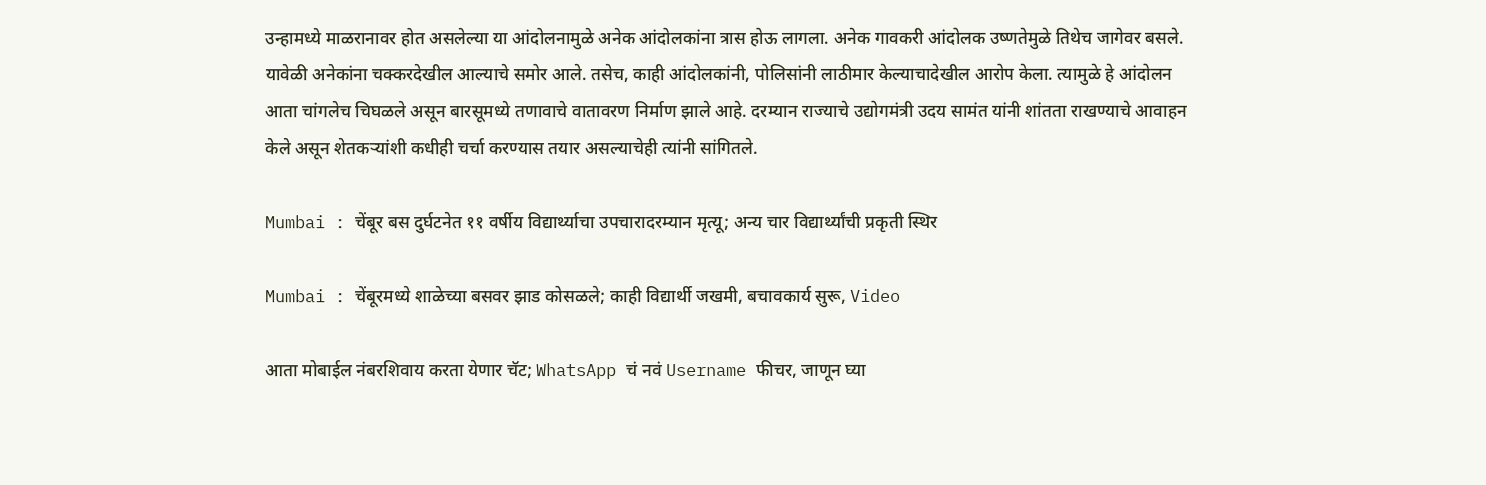उन्हामध्ये माळरानावर होत असलेल्या या आंदोलनामुळे अनेक आंदोलकांना त्रास होऊ लागला. अनेक गावकरी आंदोलक उष्णतेमुळे तिथेच जागेवर बसले. यावेळी अनेकांना चक्करदेखील आल्याचे समोर आले. तसेच, काही आंदोलकांनी, पोलिसांनी लाठीमार केल्याचादेखील आरोप केला. त्यामुळे हे आंदोलन आता चांगलेच चिघळले असून बारसूमध्ये तणावाचे वातावरण निर्माण झाले आहे. दरम्यान राज्याचे उद्योगमंत्री उदय सामंत यांनी शांतता राखण्याचे आवाहन केले असून शेतकऱ्यांशी कधीही चर्चा करण्यास तयार असल्याचेही त्यांनी सांगितले.

Mumbai : चेंबूर बस दुर्घटनेत ११ वर्षीय विद्यार्थ्याचा उपचारादरम्यान मृत्यू; अन्य चार विद्यार्थ्यांची प्रकृती स्थिर

Mumbai : चेंबूरमध्ये शाळेच्या बसवर झाड कोसळले; काही विद्यार्थी जखमी, बचावकार्य सुरू, Video

आता मोबाईल नंबरशिवाय करता येणार चॅट; WhatsApp चं नवं Username फीचर, जाणून घ्या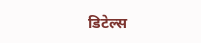डिटेल्स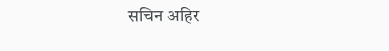सचिन अहिर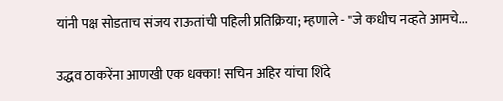यांनी पक्ष सोडताच संजय राऊतांची पहिली प्रतिक्रिया; म्हणाले - "जे कधीच नव्हते आमचे...

उद्धव ठाकरेंना आणखी एक धक्का! सचिन अहिर यांचा शिंदे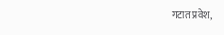गटात प्रवेश,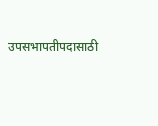उपसभापतीपदासाठी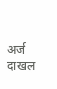अर्ज दाखल